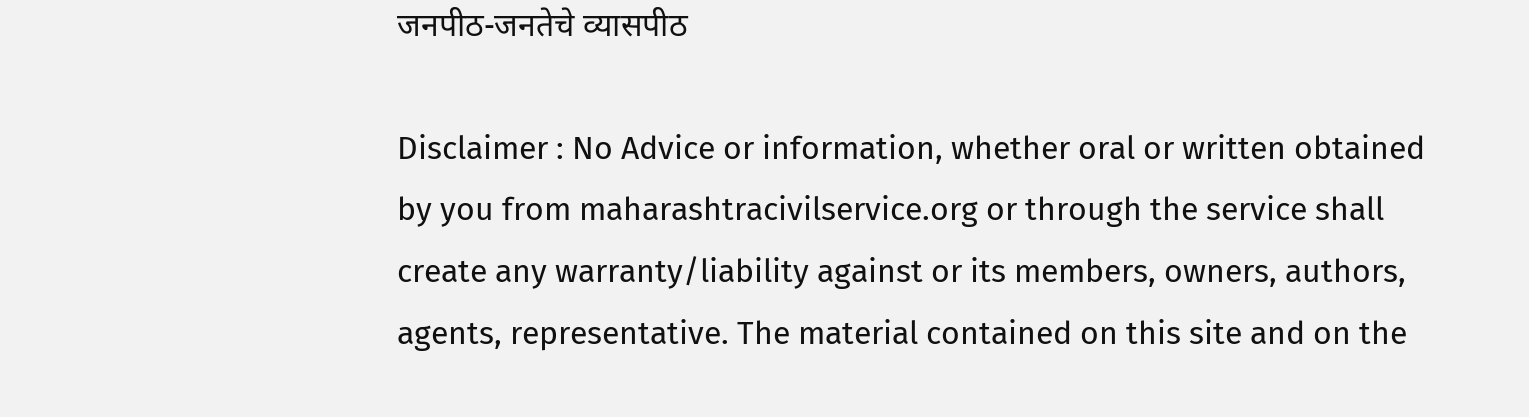जनपीठ-जनतेचे व्यासपीठ

Disclaimer : No Advice or information, whether oral or written obtained by you from maharashtracivilservice.org or through the service shall create any warranty/liability against or its members, owners, authors, agents, representative. The material contained on this site and on the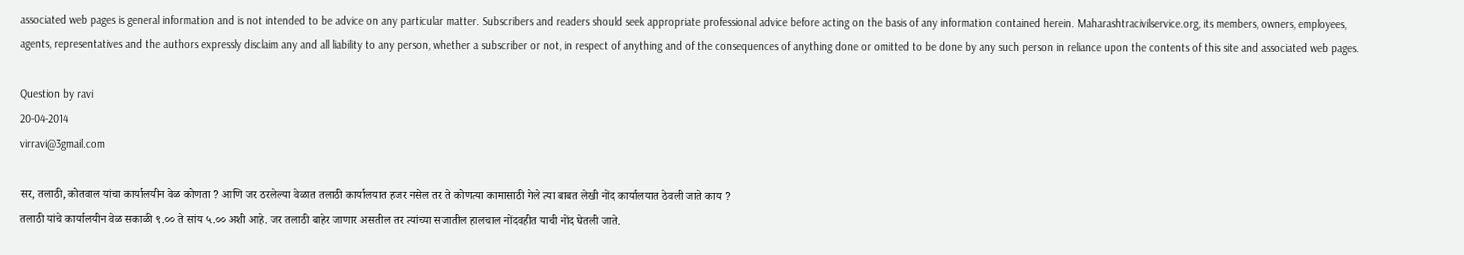associated web pages is general information and is not intended to be advice on any particular matter. Subscribers and readers should seek appropriate professional advice before acting on the basis of any information contained herein. Maharashtracivilservice.org, its members, owners, employees, agents, representatives and the authors expressly disclaim any and all liability to any person, whether a subscriber or not, in respect of anything and of the consequences of anything done or omitted to be done by any such person in reliance upon the contents of this site and associated web pages.

Question by ravi
20-04-2014
virravi@3gmail.com

सर, तलाठी, कोतवाल यांचा कार्यालयीन वेळ कोणता ? आणि जर ठरलेल्या वेळात तलाठी कार्यालयात हजर नसेल तर ते कोणत्या कामासाठी गेले त्या बाबत लेखी नोंद कार्यालयात ठेवली जाते काय ?
तलाठी यांचे कार्यालयीन वेळ सकाळी ९.०० ते सांय ५.०० अशी आहे. जर तलाठी बाहेर जाणार असतील तर त्यांच्या सजातील हालचाल नोंदवहीत याची नोंद घेतली जाते.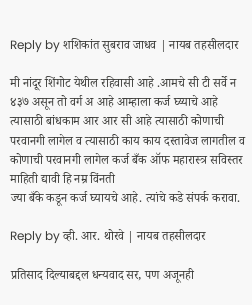Reply by शशिकांत सुबराव जाधव | नायब तहसीलदार

मी नांदूर शिंगोट येथील रहिवासी आहे .आमचे सी टी सर्वे न ४३७ असून तो वर्ग अ आहे आम्हाला कर्ज घ्य्याचे आहे त्यासाठी बांधकाम आर आर सी आहे त्यासाठी कोणाची परवानगी लागेल व त्यासाठी काय काय दस्तावेज लागतील व कोणाची परवानगी लागेल कर्ज बँक ऑफ महारास्त्र सविस्तर माहिती द्यावी हि नम्र विंनती
ज्या बँके कडून कर्ज घ्यायचे आहे. त्यांचे कडे संपर्क करावा.

Reply by व्ही. आर. थोरवे | नायब तहसीलदार

प्रतिसाद दिल्याबद्दल धन्यवाद सर, पण अजूनही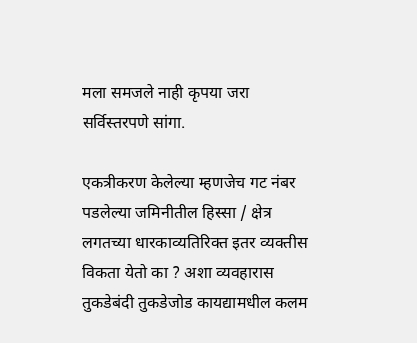मला समजले नाही कृपया जरा सर्विस्तरपणे सांगा.

एकत्रीकरण केलेल्या म्हणजेच गट नंबर पडलेल्या जमिनीतील हिस्सा / क्षेत्र लगतच्या धारकाव्यतिरिक्त इतर व्यक्तीस विकता येतो का ? अशा व्यवहारास तुकडेबंदी तुकडेजोड कायद्यामधील कलम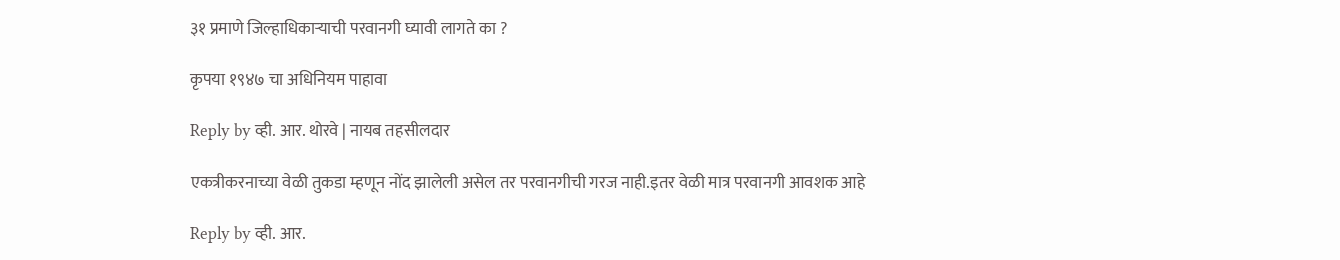३१ प्रमाणे जिल्हाधिकाऱ्याची परवानगी घ्यावी लागते का ?

कृपया १९४७ चा अधिनियम पाहावा

Reply by व्ही. आर. थोरवे | नायब तहसीलदार

एकत्रीकरनाच्या वेळी तुकडा म्हणून नोंद झालेली असेल तर परवानगीची गरज नाही.इतर वेळी मात्र परवानगी आवशक आहे

Reply by व्ही. आर.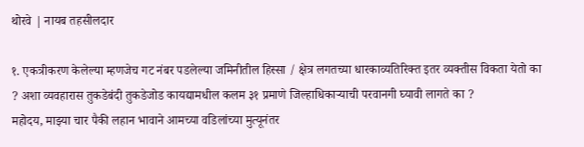थोरवे | नायब तहसीलदार

१. एकत्रीकरण केलेल्या म्हणजेच गट नंबर पडलेल्या जमिनीतील हिस्सा / क्षेत्र लगतच्या धारकाव्यतिरिक्त इतर व्यक्तीस विकता येतो का ? अशा व्यवहारास तुकडेबंदी तुकडेजोड कायद्यामधील कलम ३१ प्रमाणे जिल्हाधिकाऱ्याची परवानगी घ्यावी लागते का ?
महोदय, माझ्या चार पैकी लहान भावाने आमच्या वडिलांच्या मुत्यूनंतर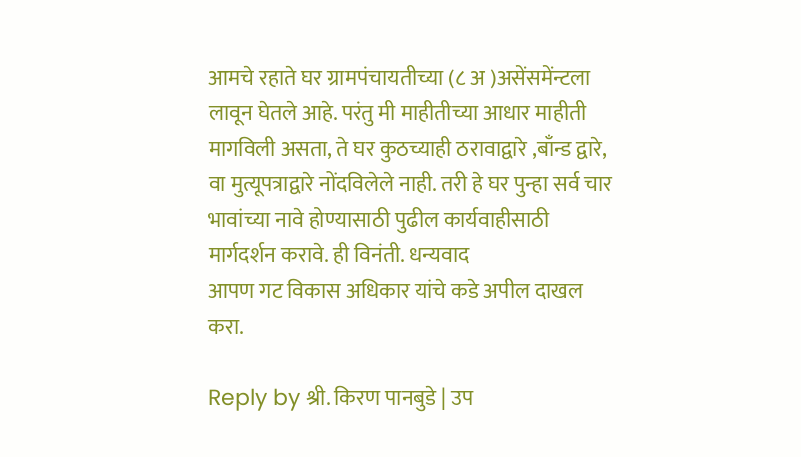आमचे रहाते घर ग्रामपंचायतीच्या (८ अ )असेंसमेंन्टला लावून घेतले आहे. परंतु मी माहीतीच्या आधार माहीती मागविली असता, ते घर कुठच्याही ठरावाद्वारे ,बाँन्ड द्वारे, वा मुत्यूपत्राद्वारे नोंदविलेले नाही. तरी हे घर पुन्हा सर्व चार भावांच्या नावे होण्यासाठी पुढील कार्यवाहीसाठी मार्गदर्शन करावे. ही विनंती. धन्यवाद
आपण गट विकास अधिकार यांचे कडे अपील दाखल करा.

Reply by श्री. किरण पानबुडे | उप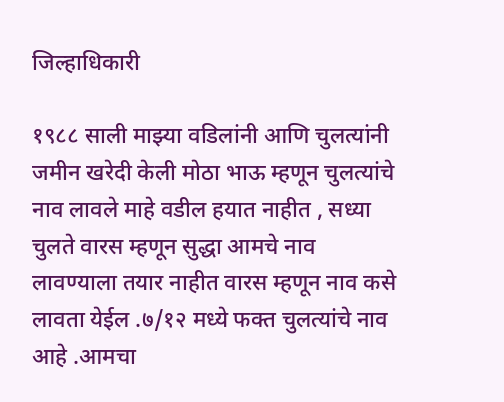जिल्हाधिकारी

१९८८ साली माझ्या वडिलांनी आणि चुलत्यांनी जमीन खरेदी केली मोठा भाऊ म्हणून चुलत्यांचे नाव लावले माहे वडील हयात नाहीत , सध्या चुलते वारस म्हणून सुद्धा आमचे नाव लावण्याला तयार नाहीत वारस म्हणून नाव कसे लावता येईल .७/१२ मध्ये फक्त चुलत्यांचे नाव आहे .आमचा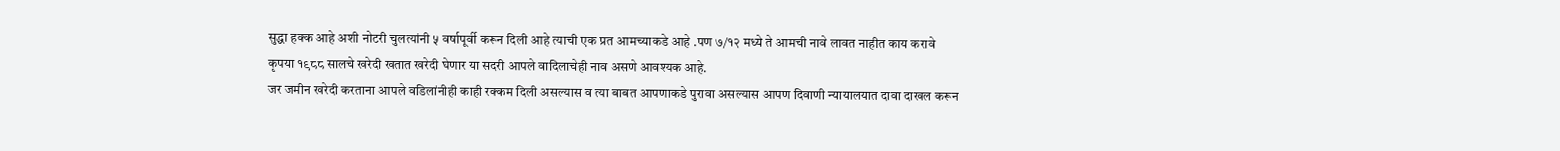सुद्धा हक्क आहे अशी नोटरी चुलत्यांनी ५ वर्षापूर्वी करून दिली आहे त्याची एक प्रत आमच्याकडे आहे .पण ७/१२ मध्ये ते आमची नावे लावत नाहीत काय करावे
कृपया १९८८ सालचे खरेदी खतात खरेदी घेणार या सदरी आपले वादिलाचेही नाव असणे आवश्यक आहे.
जर जमीन खरेदी करताना आपले वडिलांनीही काही रक्कम दिली असल्यास व त्या बाबत आपणाकडे पुरावा असल्यास आपण दिवाणी न्यायालयात दावा दाखल करून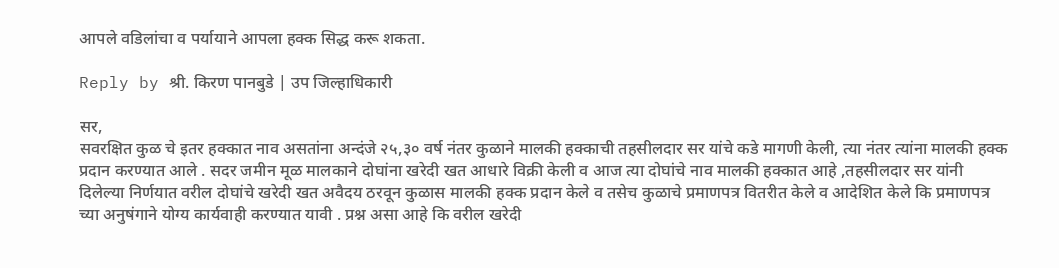आपले वडिलांचा व पर्यायाने आपला हक्क सिद्ध करू शकता.

Reply by श्री. किरण पानबुडे | उप जिल्हाधिकारी

सर,
सवरक्षित कुळ चे इतर हक्कात नाव असतांना अन्दंजे २५,३० वर्ष नंतर कुळाने मालकी हक्काची तहसीलदार सर यांचे कडे मागणी केली, त्या नंतर त्यांना मालकी हक्क प्रदान करण्यात आले . सदर जमीन मूळ मालकाने दोघांना खरेदी खत आधारे विक्री केली व आज त्या दोघांचे नाव मालकी हक्कात आहे ,तहसीलदार सर यांनी दिलेल्या निर्णयात वरील दोघांचे खरेदी खत अवैदय ठरवून कुळास मालकी हक्क प्रदान केले व तसेच कुळाचे प्रमाणपत्र वितरीत केले व आदेशित केले कि प्रमाणपत्र च्या अनुषंगाने योग्य कार्यवाही करण्यात यावी . प्रश्न असा आहे कि वरील खरेदी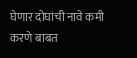घेणार दोघांची नावे कमी करणे बाबत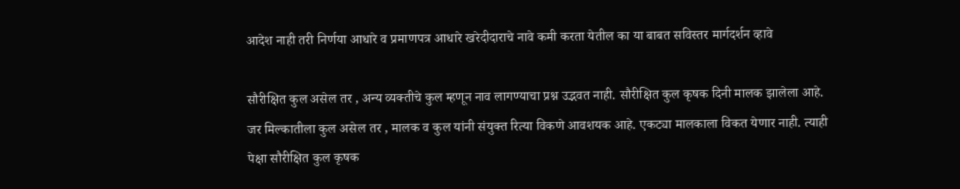आदेश नाही तरी निर्णया आधारे व प्रमाणपत्र आधारे खरेदीदाराचे नावे कमी करता येतील का या बाबत सविस्तर मार्गदर्शन व्हावे

सौरीक्षित कुल असेल तर , अन्य व्यक्तीचे कुल म्हणून नाव लागण्याचा प्रश्न उद्भवत नाही. सौरीक्षित कुल कृषक दिनी मालक झालेला आहे.
जर मिल्कातीला कुल असेल तर , मालक व कुल यांनी संयुक्त रित्या विकणे आवशयक आहे. एकट्या मालकाला विकत येणार नाही. त्याही पेक्षा सौरीक्षित कुल कृषक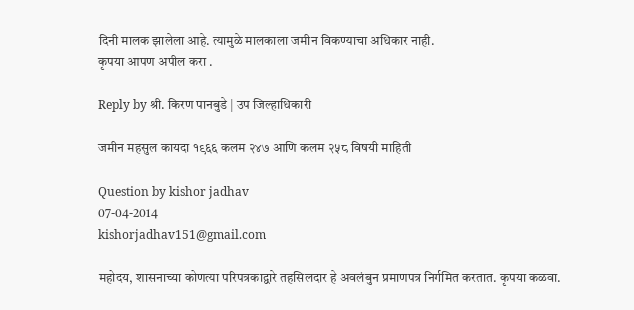दिनी मालक झालेला आहे. त्यामुळे मालकाला जमीन विकण्याचा अधिकार नाही.
कृपया आपण अपील करा .

Reply by श्री. किरण पानबुडे | उप जिल्हाधिकारी

जमीन महसुल कायदा १९६६ कलम २४७ आणि कलम २५८ विषयी माहिती

Question by kishor jadhav
07-04-2014
kishorjadhav151@gmail.com

महोदय, शासनाच्या कोणत्या परिपत्रकाद्वारे तहसिलदार हे अवलंबुन प्रमाणपत्र निर्गमित करतात. कृपया कळवा.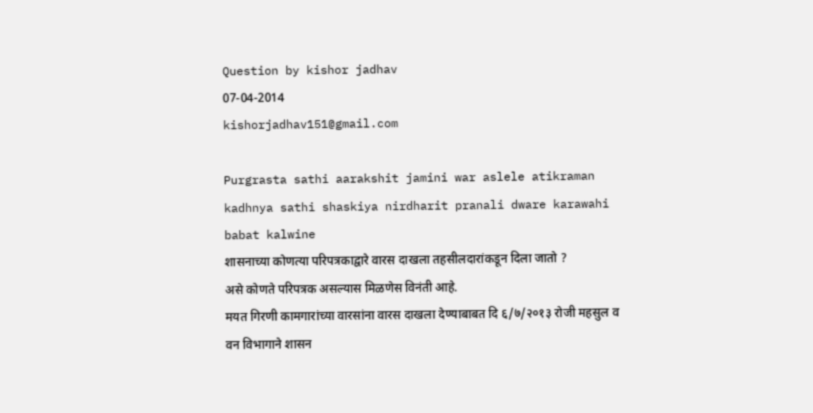Question by kishor jadhav
07-04-2014
kishorjadhav151@gmail.com

Purgrasta sathi aarakshit jamini war aslele atikraman kadhnya sathi shaskiya nirdharit pranali dware karawahi babat kalwine
शासनाच्या कोणत्या परिपत्रकाद्वारे वारस दाखला तहसीलदारांकडून दिला जातो ?
असे कोणते परिपत्रक असल्यास मिळणेस विनंती आहे.
मयत गिरणी कामगारांच्या वारसांना वारस दाखला देण्याबाबत दि ६/७/२०१३ रोजी महसुल व वन विभागाने शासन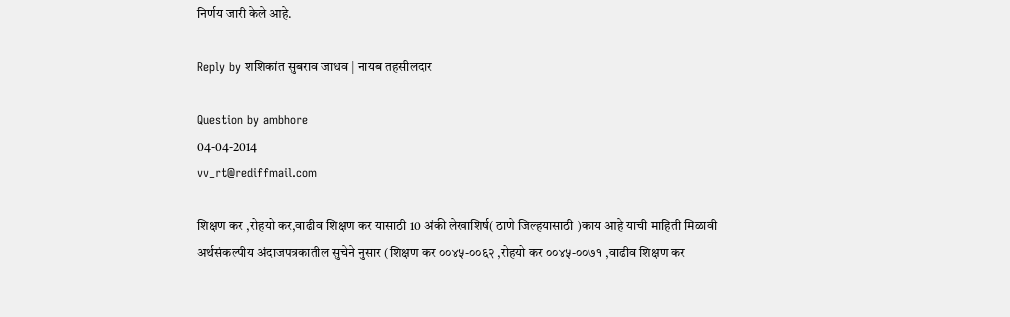निर्णय जारी केले आहे.

Reply by शशिकांत सुबराव जाधव | नायब तहसीलदार

Question by ambhore
04-04-2014
vv_rt@rediffmail.com

शिक्षण कर ,रोहयो कर,वाढीव शिक्षण कर यासाठी 10 अंकी लेखाशिर्ष( ठाणे जिल्‍हयासाठी )काय आहे याची माहिती मिळावी
अर्थसंकल्पीय अंदाजपत्रकातील सुचेने नुसार (शिक्षण कर ००४५-००६२ ,रोहयो कर ००४५-००७१ ,वाढीव शिक्षण कर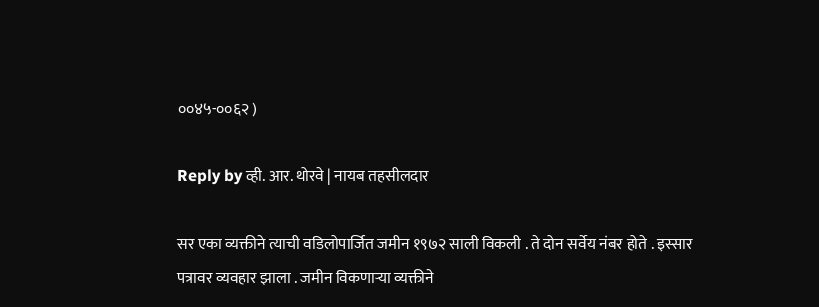००४५-००६२ )

Reply by व्ही. आर. थोरवे | नायब तहसीलदार

सर एका व्यक्तीने त्याची वडिलोपार्जित जमीन १९७२ साली विकली . ते दोन सर्वेय नंबर होते . इस्सार पत्रावर व्यवहार झाला . जमीन विकणाऱ्या व्यक्तीने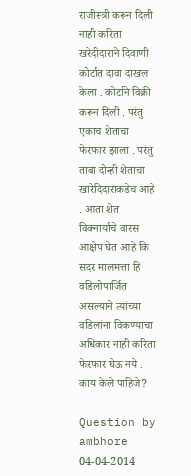राजीस्त्री करून दिली नाही करिता खरेदीदाराने दिवाणी कोर्टात दावा दाखल केला . कोर्टाने विक्री करून दिली . परंतु एकाच शेताचा फेरफार झाला . परंतु ताबा दोन्ही शेताचा खारेदिदाराकडेच आहे . आता शेत विक्नार्याचे वारस आक्षेप घेत आहे कि सदर मालमत्ता हि वडिलोपार्जित असल्याने त्यांच्या वडिलांना विकण्याचा अधिकार नाही करिता फेरफार घेऊ नये . काय केले पाहिजे?

Question by ambhore
04-04-2014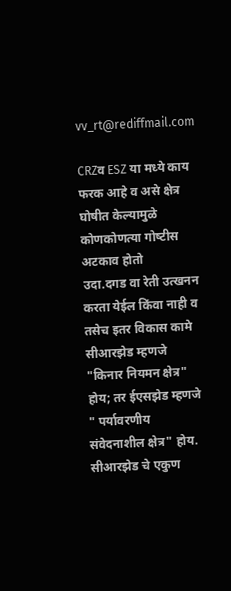vv_rt@rediffmail.com

CRZव ESZ या मध्‍ये काय फरक आहे व असे क्षेत्र घोषीत केल्‍यामुळे कोणकोणत्‍या गोष्‍टीस अटकाव होतो
उदा.दगड वा रेती उत्‍खनन करता येईल किंवा नाही व तसेच इतर विकास कामे
सीआरझेड म्हणजे "किनार नियमन क्षेत्र" होय; तर ईएसझेड म्हणजे " पर्यावरणीय संवेदनाशील क्षेत्र" होय. सीआरझेड चे एकुण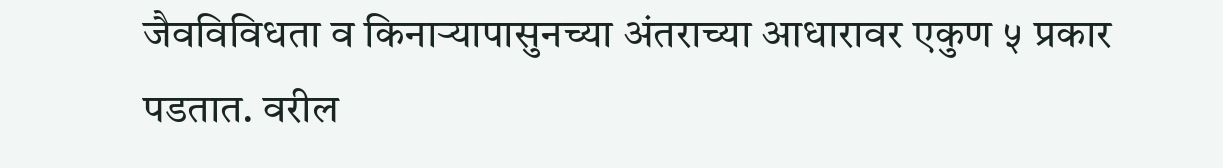जैवविविधता व किनार्‍यापासुनच्या अंतराच्या आधारावर एकुण ५ प्रकार पडतात. वरील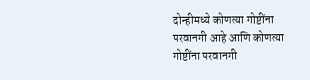दोन्हीमध्ये कोणत्या गोष्टींना परवानगी आहे आणि कोणत्या गोष्टींना परवानगी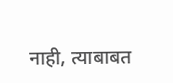नाही, त्याबाबत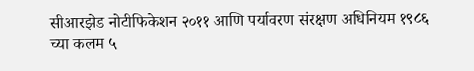सीआरझेड नोटीफिकेशन २०११ आणि पर्यावरण संरक्षण अधिनियम १९८६ च्या कलम ५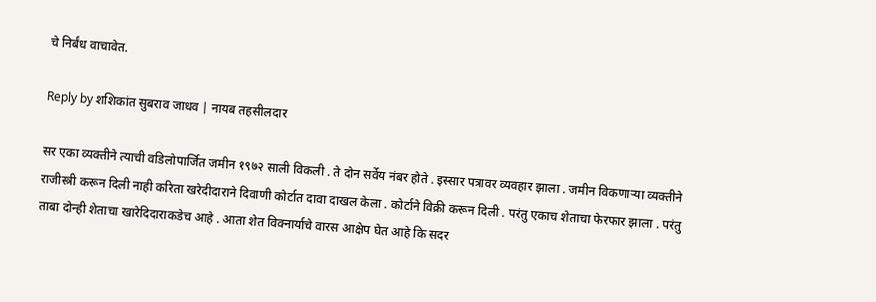चे निर्बंध वाचावेत.

Reply by शशिकांत सुबराव जाधव | नायब तहसीलदार

सर एका व्यक्तीने त्याची वडिलोपार्जित जमीन १९७२ साली विकली . ते दोन सर्वेय नंबर होते . इस्सार पत्रावर व्यवहार झाला . जमीन विकणाऱ्या व्यक्तीने राजीस्त्री करून दिली नाही करिता खरेदीदाराने दिवाणी कोर्टात दावा दाखल केला . कोर्टाने विक्री करून दिली . परंतु एकाच शेताचा फेरफार झाला . परंतु ताबा दोन्ही शेताचा खारेदिदाराकडेच आहे . आता शेत विक्नार्याचे वारस आक्षेप घेत आहे कि सदर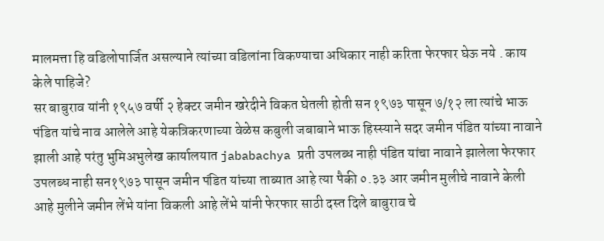मालमत्ता हि वडिलोपार्जित असल्याने त्यांच्या वडिलांना विकण्याचा अधिकार नाही करिता फेरफार घेऊ नये . काय केले पाहिजे?
सर बाबुराव यांनी १९५७ वर्षी २ हेक्टर जमीन खरेदीने विकत घेतली होती सन १९७३ पासून ७/१२ ला त्यांचे भाऊ पंडित यांचे नाव आलेले आहे येकत्रिकरणाच्या वेळेस कबुली जबाबाने भाऊ हिस्स्याने सदर जमीन पंडित यांच्या नावाने झाली आहे परंतु भुमिअभुलेख कार्यालयात jababachya प्रती उपलब्ध नाही पंडित यांचा नावाने झालेला फेरफार उपलब्ध नाही सन१९७३ पासून जमीन पंडित यांच्या ताब्यात आहे त्या पैकी ०.३३ आर जमीन मुलीचे नावाने केली आहे मुलीने जमीन लेंभे यांना विकली आहे लेंभे यांनी फेरफार साठी दस्त दिले बाबुराव चे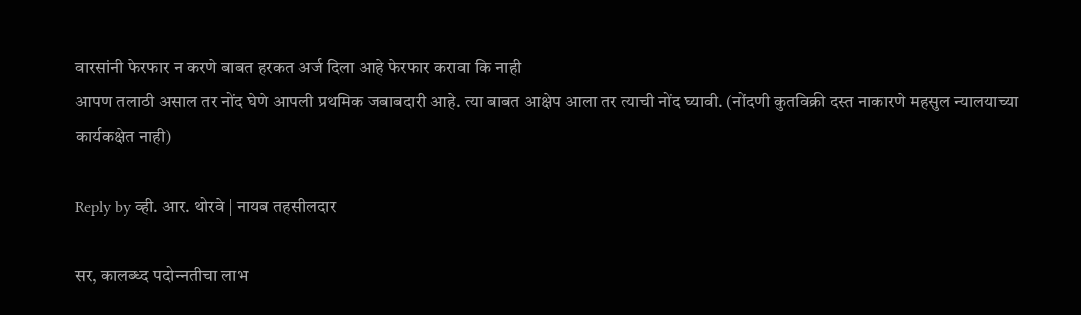वारसांनी फेरफार न करणे बाबत हरकत अर्ज दिला आहे फेरफार करावा कि नाही
आपण तलाठी असाल तर नोंद घेणे आपली प्रथमिक जबाबदारी आहे. त्या बाबत आक्षेप आला तर त्याची नोंद घ्यावी. (नोंदणी कुतविक्री दस्त नाकारणे महसुल न्यालयाच्या कार्यकक्षेत नाही)

Reply by व्ही. आर. थोरवे | नायब तहसीलदार

सर, कालब्‍ध्‍द पदोन्‍नतीचा लाभ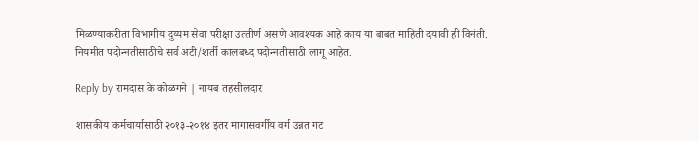मिळण्‍याकरीता विभागीय दुय्यम सेवा परीक्षा उत्‍तीर्ण असणे आवश्‍यक आहे काय या बाबत माहिती दयावी ही विनंती.
नियमीत पदोन्‍नतीसाठीचे सर्व अटी/शर्ती कालबध्‍द पदोन्‍नतीसाठी लागू आहेत.

Reply by रामदास के कोळगने | नायब तहसीलदार

शासकीय कर्मचार्यासाठी २०१३-२०१४ इतर मागासवर्गीय वर्ग उन्नत गट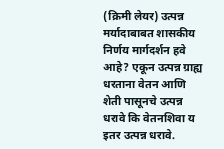(क्रिमी लेयर) उत्पन्न मर्यादाबाबत शासकीय निर्णय मार्गदर्शन हवे आहे? एकून उत्पन्न ग्राह्य धरताना वेतन आणि शेती पासूनचे उत्पन्न धरावे कि वेतनशिवा य इतर उत्पन्न धरावे.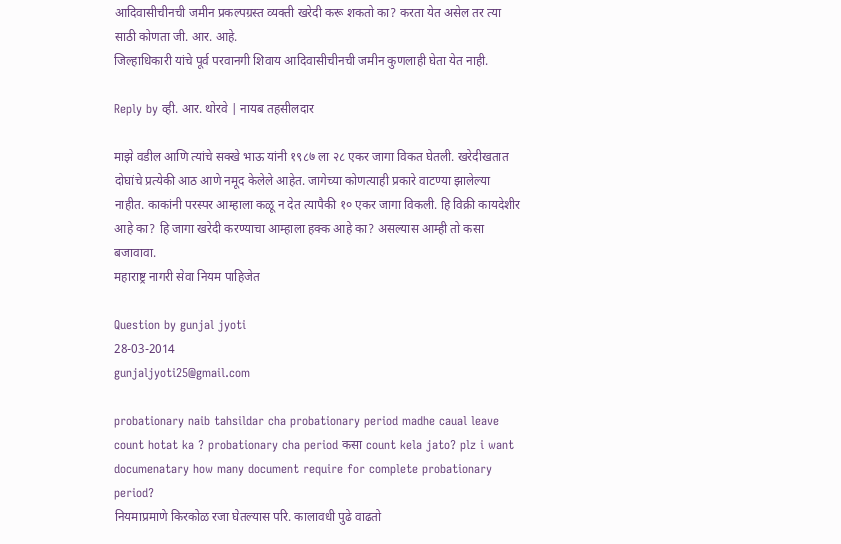आदिवासीचीनची जमीन प्रकल्पग्रस्त व्यक्ती खरेदी करू शकतो का? करता येत असेल तर त्या साठी कोणता जी. आर. आहे.
जिल्हाधिकारी यांचे पूर्व परवानगी शिवाय आदिवासीचीनची जमीन कुणलाही घेता येत नाही.

Reply by व्ही. आर. थोरवे | नायब तहसीलदार

माझे वडील आणि त्यांचे सक्खे भाऊ यांनी १९८७ ला २८ एकर जागा विकत घेतली. खरेदीखतात दोघांचे प्रत्येकी आठ आणे नमूद केलेले आहेत. जागेच्या कोणत्याही प्रकारे वाटण्या झालेल्या नाहीत. काकांनी परस्पर आम्हाला कळू न देत त्यापैकी १० एकर जागा विकली. हि विक्री कायदेशीर आहे का? हि जागा खरेदी करण्याचा आम्हाला हक्क आहे का? असल्यास आम्ही तो कसा बजावावा.
महाराष्ट्र नागरी सेवा नियम पाहिजेत

Question by gunjal jyoti
28-03-2014
gunjaljyoti25@gmail.com

probationary naib tahsildar cha probationary period madhe caual leave count hotat ka ? probationary cha period कसा count kela jato? plz i want documenatary how many document require for complete probationary period?
नियमाप्रमाणे किरकोळ रजा घेतल्यास परि. कालावधी पुढे वाढतो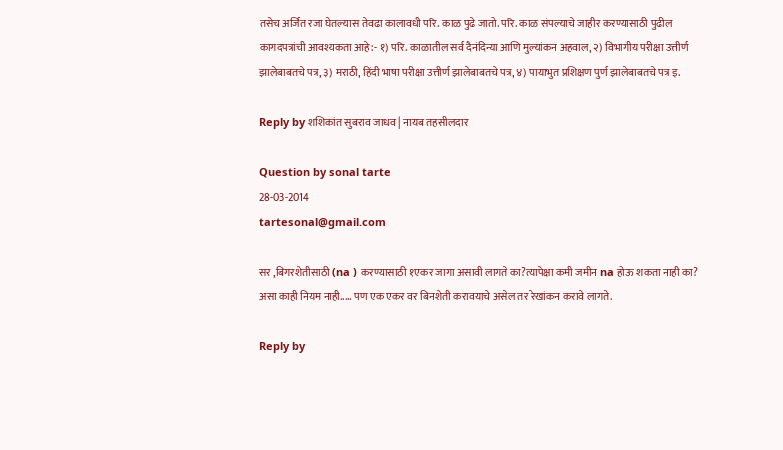तसेच अर्जित रजा घेतल्यास तेवढा कालावधी परि. काळ पुढे जातो. परि. काळ संपल्याचे जाहीर करण्यासाठी पुढील कागदपत्रांची आवश्यकता आहे:- १) परि. काळातील सर्व दैनंदिन्या आणि मुल्यांकन अहवाल, २) विभागीय परीक्षा उत्तीर्ण झालेबाबतचे पत्र, ३) मराठी, हिंदी भाषा परीक्षा उत्तीर्ण झालेबाबतचे पत्र, ४) पायाभुत प्रशिक्षण पुर्ण झालेबाबतचे पत्र इ.

Reply by शशिकांत सुबराव जाधव | नायब तहसीलदार

Question by sonal tarte
28-03-2014
tartesonal@gmail.com

सर ,बिगरशेतीसाठी (na ) करण्यासाठी १एकर जागा असावी लागते का?त्यापेक्षा कमी जमीन na होऊ शकता नाही का?
असा काही नियम नाही..... पण एक एकर वर बिनशेती करावयाचे असेल तर रेखांकन करावे लागते.

Reply by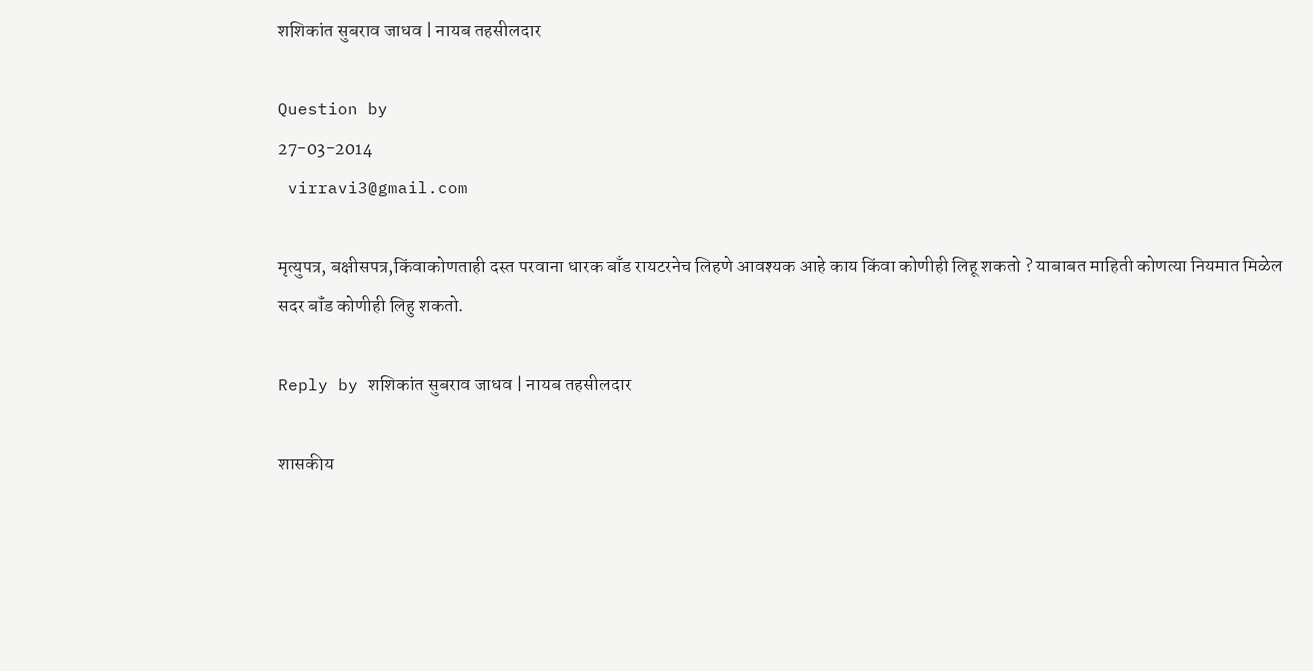शशिकांत सुबराव जाधव | नायब तहसीलदार

Question by
27-03-2014
 virravi3@gmail.com

मृत्युपत्र, बक्षीसपत्र,किंवाकोणताही दस्त परवाना धारक बाँड रायटरनेच लिहणे आवश्यक आहे काय किंवा कोणीही लिहू शकतो ? याबाबत माहिती कोणत्या नियमात मिळेल
सदर बॉंड कोणीही लिहु शकतो.

Reply by शशिकांत सुबराव जाधव | नायब तहसीलदार

शासकीय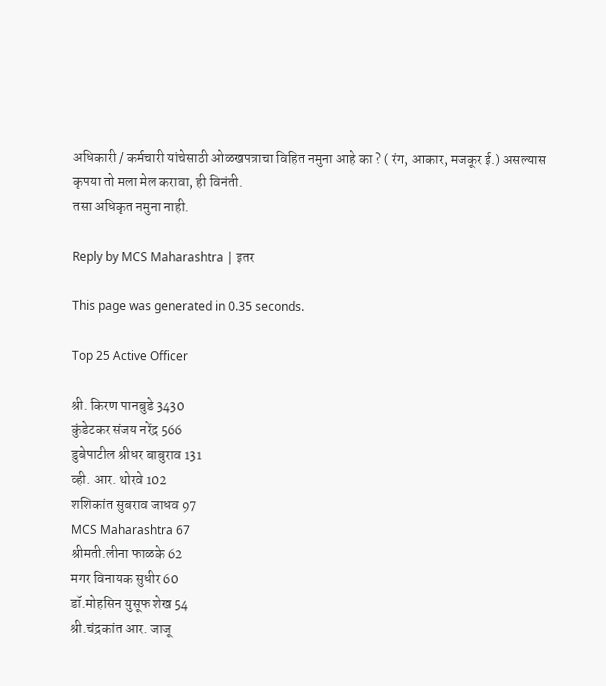अधिकारी / कर्मचारी यांचेसाठी ओळखपत्राचा विहित नमुना आहे का ? ( रंग, आकार, मजकूर ई.) असल्यास कृपया तो मला मेल करावा, ही विनंती.
तसा अधिकृत नमुना नाही.

Reply by MCS Maharashtra | इतर

This page was generated in 0.35 seconds.

Top 25 Active Officer

श्री. किरण पानबुडे 3430
कुंडेटकर संजय नरेंद्र 566
डुबेपाटील श्रीधर बाबुराव 131
व्ही. आर. थोरवे 102
शशिकांत सुबराव जाधव 97
MCS Maharashtra 67
श्रीमती.लीना फाळके 62
मगर विनायक सुधीर 60
डॉ.मोहसिन युसूफ शेख 54
श्री.चंद्रकांत आर. जाजू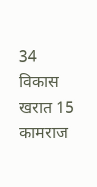34
विकास खरात 15
कामराज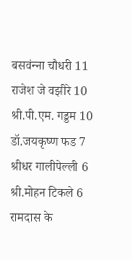बसवंन्‍ना चौधरी 11
राजेश जे वझीरे 10
श्री.पी.एम. गड्डम 10
डॉ.जयकृष्ण फड 7
श्रीधर गालीपेल्ली 6
श्री.मोहन टिकले 6
रामदास के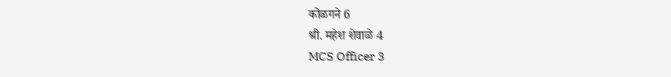कोळगने 6
श्री. महेश शेवाळे 4
MCS Officer 3